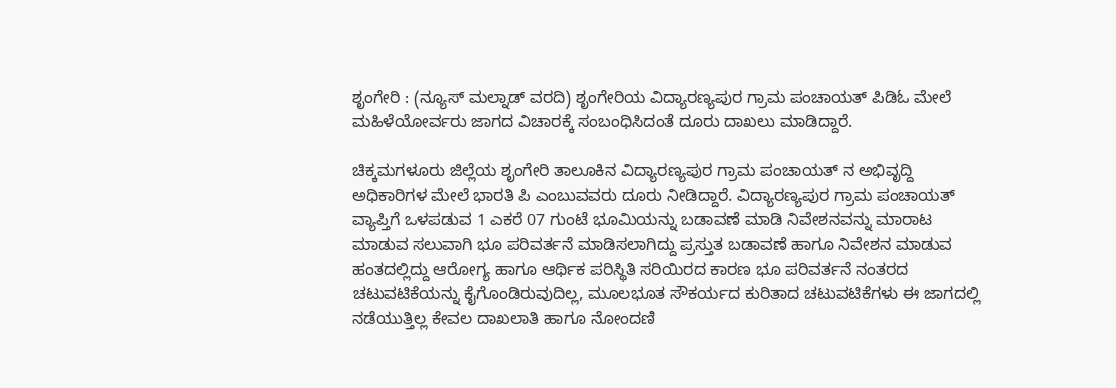ಶೃಂಗೇರಿ : (ನ್ಯೂಸ್ ಮಲ್ನಾಡ್ ವರದಿ) ಶೃಂಗೇರಿಯ ವಿದ್ಯಾರಣ್ಯಪುರ ಗ್ರಾಮ ಪಂಚಾಯತ್ ಪಿಡಿಓ ಮೇಲೆ ಮಹಿಳೆಯೋರ್ವರು ಜಾಗದ ವಿಚಾರಕ್ಕೆ ಸಂಬಂಧಿಸಿದಂತೆ ದೂರು ದಾಖಲು ಮಾಡಿದ್ದಾರೆ.

ಚಿಕ್ಕಮಗಳೂರು ಜಿಲ್ಲೆಯ ಶೃಂಗೇರಿ ತಾಲೂಕಿನ ವಿದ್ಯಾರಣ್ಯಪುರ ಗ್ರಾಮ ಪಂಚಾಯತ್ ನ ಅಭಿವೃದ್ದಿ ಅಧಿಕಾರಿಗಳ ಮೇಲೆ ಭಾರತಿ ಪಿ ಎಂಬುವವರು ದೂರು ನೀಡಿದ್ದಾರೆ. ವಿದ್ಯಾರಣ್ಯಪುರ ಗ್ರಾಮ ಪಂಚಾಯತ್ ವ್ಯಾಪ್ತಿಗೆ ಒಳಪಡುವ 1 ಎಕರೆ 07 ಗುಂಟೆ ಭೂಮಿಯನ್ನು ಬಡಾವಣೆ ಮಾಡಿ ನಿವೇಶನವನ್ನು ಮಾರಾಟ ಮಾಡುವ ಸಲುವಾಗಿ ಭೂ ಪರಿವರ್ತನೆ ಮಾಡಿಸಲಾಗಿದ್ದು ಪ್ರಸ್ತುತ ಬಡಾವಣೆ ಹಾಗೂ ನಿವೇಶನ ಮಾಡುವ ಹಂತದಲ್ಲಿದ್ದು ಆರೋಗ್ಯ ಹಾಗೂ ಆರ್ಥಿಕ ಪರಿಸ್ಥಿತಿ ಸರಿಯಿರದ ಕಾರಣ ಭೂ ಪರಿವರ್ತನೆ ನಂತರದ ಚಟುವಟಿಕೆಯನ್ನು ಕೈಗೊಂಡಿರುವುದಿಲ್ಲ, ಮೂಲಭೂತ ಸೌಕರ್ಯದ ಕುರಿತಾದ ಚಟುವಟಿಕೆಗಳು ಈ ಜಾಗದಲ್ಲಿ ನಡೆಯುತ್ತಿಲ್ಲ ಕೇವಲ ದಾಖಲಾತಿ ಹಾಗೂ ನೋಂದಣಿ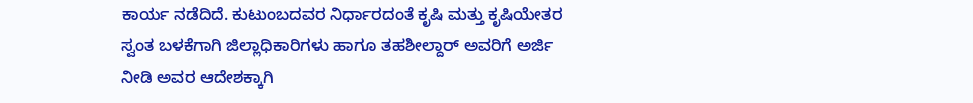ಕಾರ್ಯ ನಡೆದಿದೆ. ಕುಟುಂಬದವರ ನಿರ್ಧಾರದಂತೆ ಕೃಷಿ ಮತ್ತು ಕೃಷಿಯೇತರ ಸ್ವಂತ ಬಳಕೆಗಾಗಿ ಜಿಲ್ಲಾಧಿಕಾರಿಗಳು ಹಾಗೂ ತಹಶೀಲ್ದಾರ್ ಅವರಿಗೆ ಅರ್ಜಿ ನೀಡಿ ಅವರ ಆದೇಶಕ್ಕಾಗಿ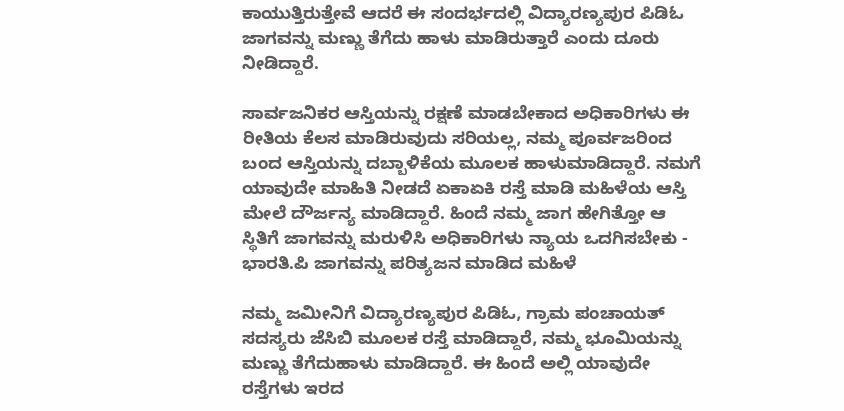ಕಾಯುತ್ತಿರುತ್ತೇವೆ ಆದರೆ ಈ ಸಂದರ್ಭದಲ್ಲಿ ವಿದ್ಯಾರಣ್ಯಪುರ ಪಿಡಿಓ ಜಾಗವನ್ನು ಮಣ್ಣು ತೆಗೆದು ಹಾಳು ಮಾಡಿರುತ್ತಾರೆ ಎಂದು ದೂರು ನೀಡಿದ್ದಾರೆ.

ಸಾರ್ವಜನಿಕರ ಆಸ್ತಿಯನ್ನು ರಕ್ಷಣೆ ಮಾಡಬೇಕಾದ ಅಧಿಕಾರಿಗಳು ಈ ರೀತಿಯ ಕೆಲಸ ಮಾಡಿರುವುದು ಸರಿಯಲ್ಲ, ನಮ್ಮ ಪೂರ್ವಜರಿಂದ ಬಂದ ಆಸ್ತಿಯನ್ನು ದಬ್ಬಾಳಿಕೆಯ ಮೂಲಕ ಹಾಳುಮಾಡಿದ್ದಾರೆ. ನಮಗೆ ಯಾವುದೇ ಮಾಹಿತಿ ನೀಡದೆ ಏಕಾಏಕಿ ರಸ್ತೆ ಮಾಡಿ ಮಹಿಳೆಯ ಆಸ್ತಿ ಮೇಲೆ ದೌರ್ಜನ್ಯ ಮಾಡಿದ್ದಾರೆ. ಹಿಂದೆ ನಮ್ಮ ಜಾಗ ಹೇಗಿತ್ತೋ ಆ ಸ್ಥಿತಿಗೆ ಜಾಗವನ್ನು ಮರುಳಿಸಿ ಅಧಿಕಾರಿಗಳು ನ್ಯಾಯ ಒದಗಿಸಬೇಕು - ಭಾರತಿ.ಪಿ ಜಾಗವನ್ನು ಪರಿತ್ಯಜನ ಮಾಡಿದ ಮಹಿಳೆ

ನಮ್ಮ ಜಮೀನಿಗೆ ವಿದ್ಯಾರಣ್ಯಪುರ ಪಿಡಿಓ, ಗ್ರಾಮ ಪಂಚಾಯತ್ ಸದಸ್ಯರು ಜೆಸಿಬಿ ಮೂಲಕ ರಸ್ತೆ ಮಾಡಿದ್ದಾರೆ, ನಮ್ಮ ಭೂಮಿಯನ್ನು ಮಣ್ಣು ತೆಗೆದುಹಾಳು ಮಾಡಿದ್ದಾರೆ. ಈ ಹಿಂದೆ ಅಲ್ಲಿ ಯಾವುದೇ ರಸ್ತೆಗಳು ಇರದ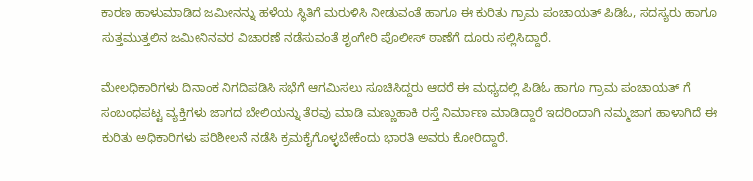ಕಾರಣ ಹಾಳುಮಾಡಿದ ಜಮೀನನ್ನು ಹಳೆಯ ಸ್ಥಿತಿಗೆ ಮರುಳಿಸಿ ನೀಡುವಂತೆ ಹಾಗೂ ಈ ಕುರಿತು ಗ್ರಾಮ ಪಂಚಾಯತ್ ಪಿಡಿಓ, ಸದಸ್ಯರು ಹಾಗೂ ಸುತ್ತಮುತ್ತಲಿನ ಜಮೀನಿನವರ ವಿಚಾರಣೆ ನಡೆಸುವಂತೆ ಶೃಂಗೇರಿ ಪೊಲೀಸ್ ಠಾಣೆಗೆ ದೂರು ಸಲ್ಲಿಸಿದ್ದಾರೆ.

ಮೇಲಧಿಕಾರಿಗಳು ದಿನಾಂಕ ನಿಗದಿಪಡಿಸಿ ಸಭೆಗೆ ಆಗಮಿಸಲು ಸೂಚಿಸಿದ್ದರು ಆದರೆ ಈ ಮಧ್ಯದಲ್ಲಿ ಪಿಡಿಓ ಹಾಗೂ ಗ್ರಾಮ ಪಂಚಾಯತ್ ಗೆ ಸಂಬಂಧಪಟ್ಟ ವ್ಯಕ್ತಿಗಳು ಜಾಗದ ಬೇಲಿಯನ್ನು ತೆರವು ಮಾಡಿ ಮಣ್ಣುಹಾಕಿ ರಸ್ತೆ ನಿರ್ಮಾಣ ಮಾಡಿದ್ದಾರೆ ಇದರಿಂದಾಗಿ ನಮ್ಮಜಾಗ ಹಾಳಾಗಿದೆ ಈ ಕುರಿತು ಅಧಿಕಾರಿಗಳು ಪರಿಶೀಲನೆ ನಡೆಸಿ ಕ್ರಮಕೈಗೊಳ್ಳಬೇಕೆಂದು ಭಾರತಿ ಅವರು ಕೋರಿದ್ದಾರೆ.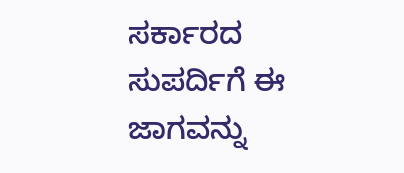ಸರ್ಕಾರದ ಸುಪರ್ದಿಗೆ ಈ ಜಾಗವನ್ನು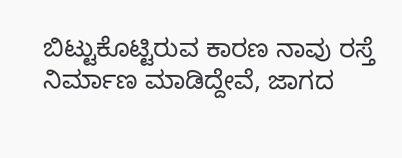ಬಿಟ್ಟುಕೊಟ್ಟಿರುವ ಕಾರಣ ನಾವು ರಸ್ತೆ ನಿರ್ಮಾಣ ಮಾಡಿದ್ದೇವೆ, ಜಾಗದ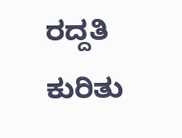ರದ್ದತಿ ಕುರಿತು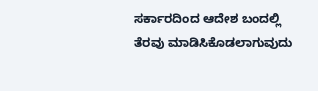ಸರ್ಕಾರದಿಂದ ಆದೇಶ ಬಂದಲ್ಲಿ ತೆರವು ಮಾಡಿಸಿಕೊಡಲಾಗುವುದು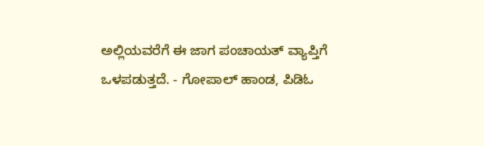ಅಲ್ಲಿಯವರೆಗೆ ಈ ಜಾಗ ಪಂಚಾಯತ್ ವ್ಯಾಪ್ತಿಗೆ ಒಳಪಡುತ್ತದೆ. - ಗೋಪಾಲ್ ಹಾಂಡ, ಪಿಡಿಓ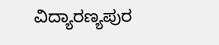ವಿದ್ಯಾರಣ್ಯಪುರ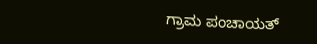ಗ್ರಾಮ ಪಂಚಾಯತ್